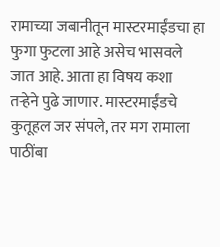रामाच्या जबानीतून मास्टरमाईंडचा हा फुगा फुटला आहे असेच भासवले जात आहे. आता हा विषय कशा तऱ्हेने पुढे जाणार. मास्टरमाईंडचे कुतूहल जर संपले, तर मग रामाला पाठींबा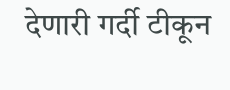देणारी गर्दी टीकून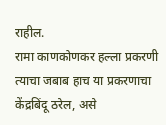राहील.
रामा काणकोणकर हल्ला प्रकरणी त्याचा जबाब हाच या प्रकरणाचा केंद्रबिंदू ठरेल, असे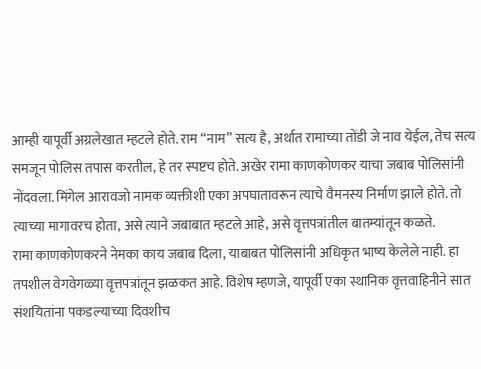आम्ही यापूर्वी अग्रलेखात म्हटले होते. राम “नाम” सत्य है, अर्थात रामाच्या तोंडी जे नाव येईल, तेच सत्य समजून पोलिस तपास करतील, हे तर स्पष्टच होते. अखेर रामा काणकोणकर याचा जबाब पोलिसांनी नोंदवला. मिंगेल आरावजो नामक व्यक्तीशी एका अपघातावरून त्याचे वैमनस्य निर्माण झाले होते. तो त्याच्या मागावरच होता, असे त्याने जबाबात म्हटले आहे, असे वृत्तपत्रांतील बातम्यांतून कळते.
रामा काणकोणकरने नेमका काय जबाब दिला, याबाबत पोलिसांनी अधिकृत भाष्य केलेले नाही. हा तपशील वेगवेगळ्या वृत्तपत्रांतून झळकत आहे. विशेष म्हणजे, यापूर्वी एका स्थानिक वृत्तवाहिनीने सात संशयितांना पकडल्याच्या दिवशीच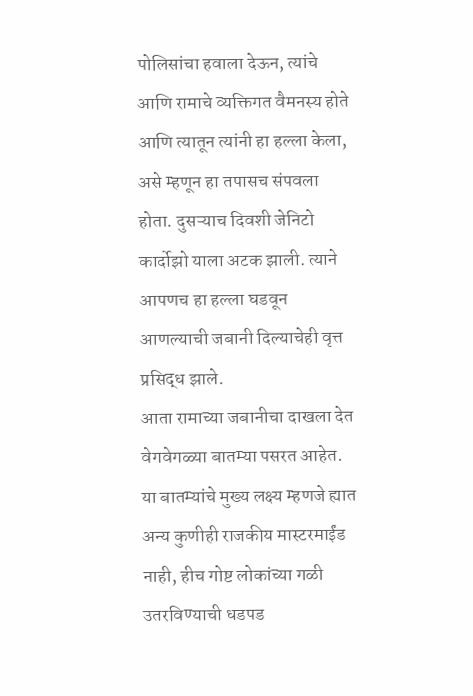पोलिसांचा हवाला देऊन, त्यांचे आणि रामाचे व्यक्तिगत वैमनस्य होते आणि त्यातून त्यांनी हा हल्ला केला, असे म्हणून हा तपासच संपवला होता. दुसऱ्याच दिवशी जेनिटो कार्दोझो याला अटक झाली. त्याने आपणच हा हल्ला घडवून आणल्याची जबानी दिल्याचेही वृत्त प्रसिद्ध झाले.
आता रामाच्या जबानीचा दाखला देत वेगवेगळ्या बातम्या पसरत आहेत. या बातम्यांचे मुख्य लक्ष्य म्हणजे ह्यात अन्य कुणीही राजकीय मास्टरमाईंड नाही, हीच गोष्ट लोकांच्या गळी उतरविण्याची धडपड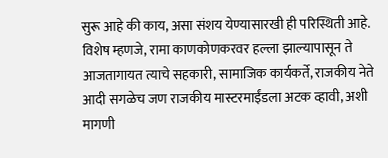सुरू आहे की काय, असा संशय येण्यासारखी ही परिस्थिती आहे.
विशेष म्हणजे, रामा काणकोणकरवर हल्ला झाल्यापासून ते आजतागायत त्याचे सहकारी, सामाजिक कार्यकर्ते, राजकीय नेते आदी सगळेच जण राजकीय मास्टरमाईंडला अटक व्हावी, अशी मागणी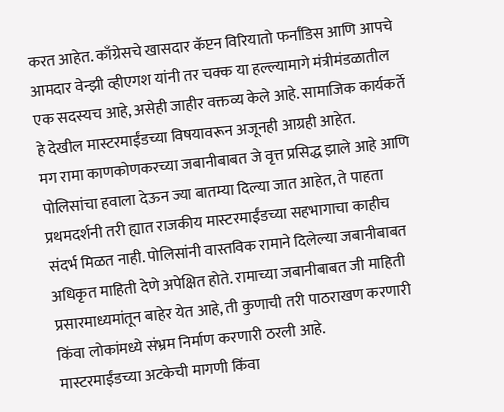करत आहेत. काँग्रेसचे खासदार कॅप्टन विरियातो फर्नांडिस आणि आपचे आमदार वेन्झी व्हीएगश यांनी तर चक्क या हल्ल्यामागे मंत्रीमंडळातील एक सदस्यच आहे, असेही जाहीर वक्तव्य केले आहे. सामाजिक कार्यकर्ते हे देखील मास्टरमाईंडच्या विषयावरून अजूनही आग्रही आहेत.
मग रामा काणकोणकरच्या जबानीबाबत जे वृत्त प्रसिद्ध झाले आहे आणि पोलिसांचा हवाला देऊन ज्या बातम्या दिल्या जात आहेत, ते पाहता प्रथमदर्शनी तरी ह्यात राजकीय मास्टरमाईंडच्या सहभागाचा काहीच संदर्भ मिळत नाही. पोलिसांनी वास्तविक रामाने दिलेल्या जबानीबाबत अधिकृत माहिती देणे अपेक्षित होते. रामाच्या जबानीबाबत जी माहिती प्रसारमाध्यमांतून बाहेर येत आहे, ती कुणाची तरी पाठराखण करणारी किंवा लोकांमध्ये संभ्रम निर्माण करणारी ठरली आहे.
मास्टरमाईंडच्या अटकेची मागणी किंवा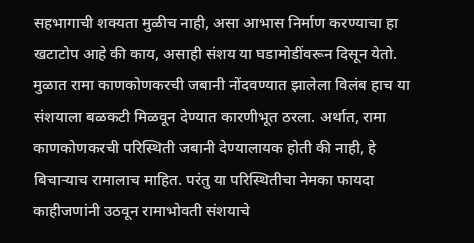सहभागाची शक्यता मुळीच नाही, असा आभास निर्माण करण्याचा हा खटाटोप आहे की काय, असाही संशय या घडामोडींवरून दिसून येतो.
मुळात रामा काणकोणकरची जबानी नोंदवण्यात झालेला विलंब हाच या संशयाला बळकटी मिळवून देण्यात कारणीभूत ठरला. अर्थात, रामा काणकोणकरची परिस्थिती जबानी देण्यालायक होती की नाही, हे बिचाऱ्याच रामालाच माहित. परंतु या परिस्थितीचा नेमका फायदा काहीजणांनी उठवून रामाभोवती संशयाचे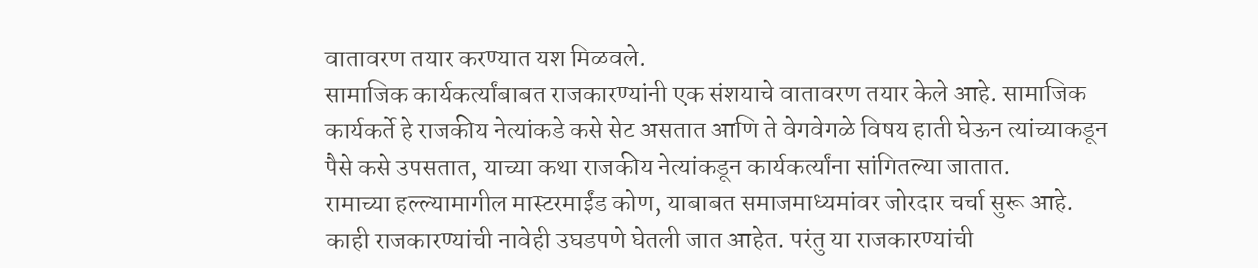वातावरण तयार करण्यात यश मिळवले.
सामाजिक कार्यकर्त्यांबाबत राजकारण्यांनी एक संशयाचे वातावरण तयार केले आहे. सामाजिक कार्यकर्ते हे राजकीय नेत्यांकडे कसे सेट असतात आणि ते वेगवेगळे विषय हाती घेऊन त्यांच्याकडून पैसे कसे उपसतात, याच्या कथा राजकीय नेत्यांकडून कार्यकर्त्यांना सांगितल्या जातात.
रामाच्या हल्ल्यामागील मास्टरमाईंड कोण, याबाबत समाजमाध्यमांवर जोरदार चर्चा सुरू आहे. काही राजकारण्यांची नावेही उघडपणे घेतली जात आहेत. परंतु या राजकारण्यांची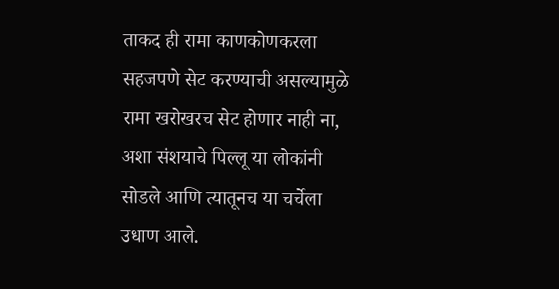ताकद ही रामा काणकोणकरला सहजपणे सेट करण्याची असल्यामुळे रामा खरोखरच सेट होणार नाही ना, अशा संशयाचे पिल्लू या लोकांनी सोडले आणि त्यातूनच या चर्चेला उधाण आले.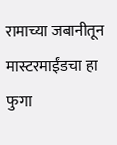रामाच्या जबानीतून मास्टरमाईंडचा हा फुगा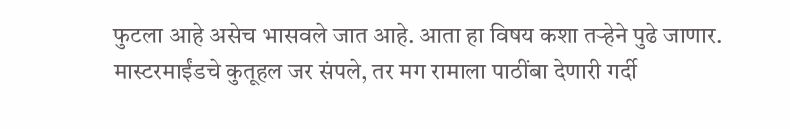फुटला आहे असेच भासवले जात आहे. आता हा विषय कशा तऱ्हेने पुढे जाणार. मास्टरमाईंडचे कुतूहल जर संपले, तर मग रामाला पाठींबा देणारी गर्दी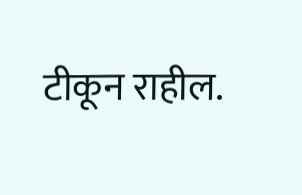टीकून राहील.